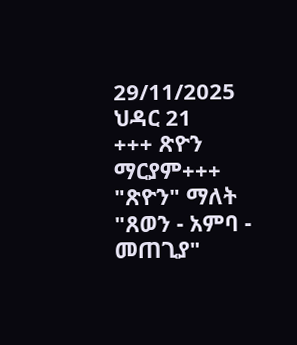29/11/2025
ህዳር 21
+++ ጽዮን ማርያም+++
"ጽዮን" ማለት "ጸወን - አምባ - መጠጊያ"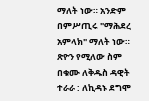ማለት ነው። አንድም በምሥጢሩ "ማሕደረ አምላክ" ማለት ነው። ጽዮን የሚለው ስም በቁሙ ለቅዱስ ዳዊት ተራራ : ለኪዳኑ ደግሞ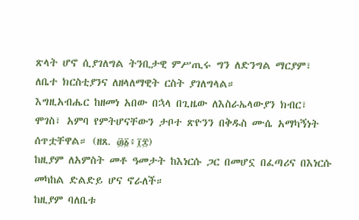ጽላት ሆኖ ሲያገለግል ትንቢታዊ ምሥጢሩ ግን ለድንግል ማርያም፣ ለቤተ ክርስቲያንና ለዘላለማዊት ርስት ያገለግላል።
እግዚአብሔር ከዘመነ አበው በኋላ በጊዜው ለእስራኤላውያን ክብር፣ ሞገስ፣ አምባ የምትሆናቸውን ታቦተ ጽዮንን በቅዱስ ሙሴ አማካኝነት ሰጥቷቸዋል። (ዘጸ. ፴፩፥፲፰)
ከዚያም ለአምስት መቶ ዓመታት ከእነርሱ ጋር በመሆኗ በፈጣሪና በእነርሱ መካከል ድልድይ ሆና ኖራለች።
ከዚያም ባለቤቱ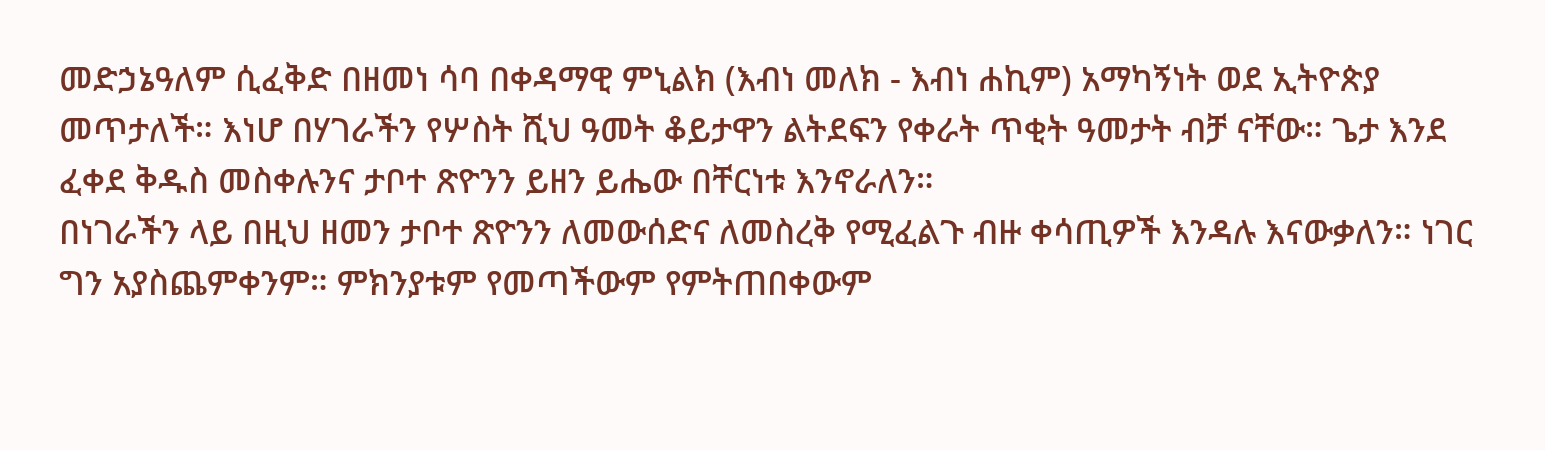መድኃኔዓለም ሲፈቅድ በዘመነ ሳባ በቀዳማዊ ምኒልክ (እብነ መለክ - እብነ ሐኪም) አማካኝነት ወደ ኢትዮጵያ መጥታለች። እነሆ በሃገራችን የሦስት ሺህ ዓመት ቆይታዋን ልትደፍን የቀራት ጥቂት ዓመታት ብቻ ናቸው። ጌታ እንደ ፈቀደ ቅዱስ መስቀሉንና ታቦተ ጽዮንን ይዘን ይሔው በቸርነቱ እንኖራለን።
በነገራችን ላይ በዚህ ዘመን ታቦተ ጽዮንን ለመውሰድና ለመስረቅ የሚፈልጉ ብዙ ቀሳጢዎች እንዳሉ እናውቃለን። ነገር ግን አያስጨምቀንም። ምክንያቱም የመጣችውም የምትጠበቀውም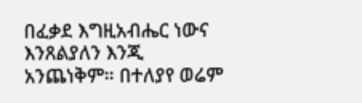በፈቃደ እግዚአብሔር ነውና እንጸልያለን እንጂ አንጨነቅም። በተለያየ ወሬም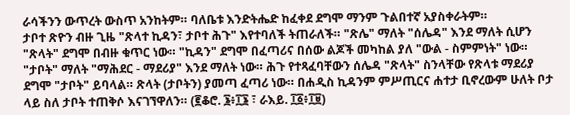ራሳችንን ውጥረት ውስጥ አንከትም። ባለቤቱ እንድትሔድ ከፈቀደ ደግሞ ማንም ጉልበተኛ አያስቀራትም።
ታቦተ ጽዮን ብዙ ጊዜ "ጽላተ ኪዳን፣ ታቦተ ሕጉ" እየተባለች ትጠራለች። "ጽሌ" ማለት "ሰሌዳ" እንደ ማለት ሲሆን "ጽላት" ደግሞ በብዙ ቁጥር ነው። "ኪዳን" ደግሞ በፈጣሪና በሰው ልጆች መካከል ያለ "ውል - ስምምነት" ነው።
"ታቦት" ማለት "ማሕደር - ማደሪያ" እንደ ማለት ነው። ሕጉ የተጻፈባቸውን ሰሌዳ "ጽላት" ስንላቸው የጽላቱ ማደሪያ ደግሞ "ታቦት" ይባላል። ጽላት (ታቦትን) ያመጣ ፈጣሪ ነው። በሐዲስ ኪዳንም ምሥጢርና ሐተታ ቢኖረውም ሁለት ቦታ ላይ ስለ ታቦት ተጠቅሶ እናገኘዋለን። (፪ቆሮ. ፮፥፲፮ ፣ ራእይ. ፲፩፥፲፱)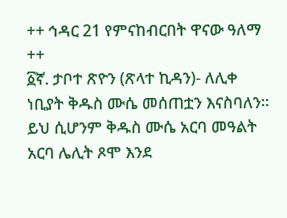++ ኅዳር 21 የምናከብርበት ዋናው ዓለማ ++
፩ኛ. ታቦተ ጽዮን (ጽላተ ኪዳን)- ለሊቀ ነቢያት ቅዱስ ሙሴ መሰጠቷን እናስባለን። ይህ ሲሆንም ቅዱስ ሙሴ አርባ መዓልት አርባ ሌሊት ጾሞ እንደ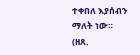ተቀበለ እያሰብን ማለት ነው።
(ዘጸ.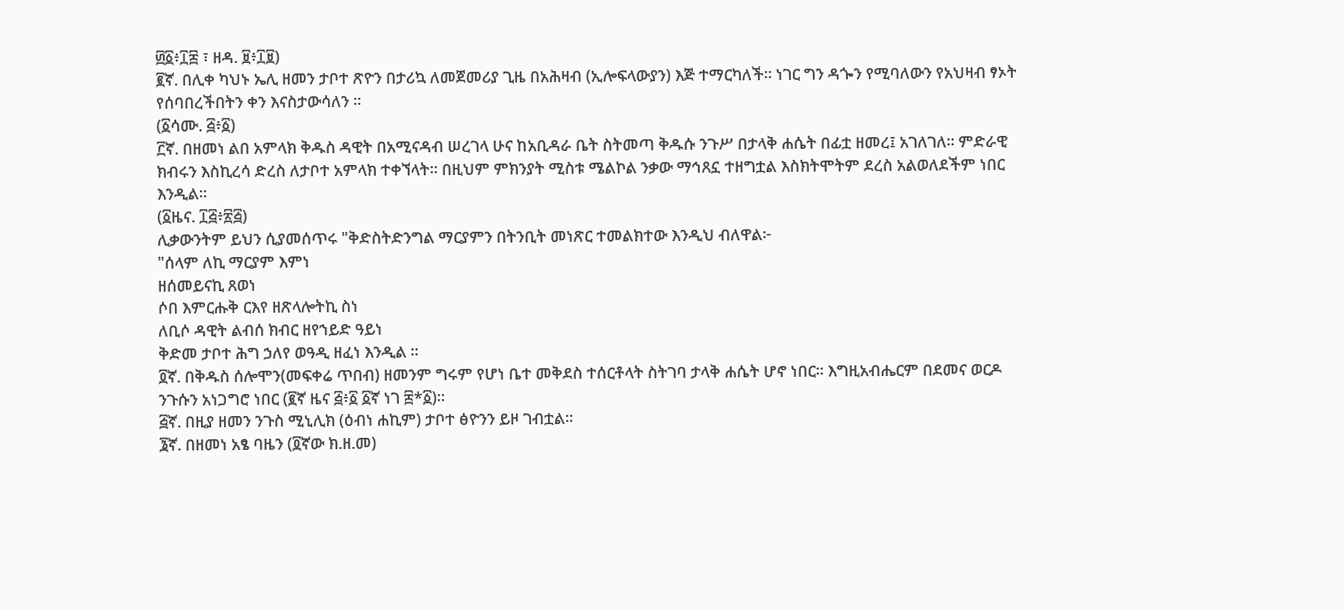፴፩፥፲፰ ፣ ዘዳ. ፱፥፲፱)
፪ኛ. በሊቀ ካህኑ ኤሊ ዘመን ታቦተ ጽዮን በታሪኳ ለመጀመሪያ ጊዜ በአሕዛብ (ኢሎፍላውያን) እጅ ተማርካለች። ነገር ግን ዳጐን የሚባለውን የአህዛብ ፃኦት የሰባበረችበትን ቀን እናስታውሳለን ።
(፩ሳሙ. ፭፥፩)
፫ኛ. በዘመነ ልበ አምላክ ቅዱስ ዳዊት በአሚናዳብ ሠረገላ ሁና ከአቢዳራ ቤት ስትመጣ ቅዱሱ ንጉሥ በታላቅ ሐሴት በፊቷ ዘመረ፤ አገለገለ። ምድራዊ ክብሩን እስኪረሳ ድረስ ለታቦተ አምላክ ተቀኘላት። በዚህም ምክንያት ሚስቱ ሜልኮል ንቃው ማኅጸኗ ተዘግቷል እስክትሞትም ደረስ አልወለደችም ነበር እንዲል።
(፩ዜና. ፲፭፥፳፭)
ሊቃውንትም ይህን ሲያመሰጥሩ "ቅድስትድንግል ማርያምን በትንቢት መነጽር ተመልክተው እንዲህ ብለዋል፦
"ሰላም ለኪ ማርያም እምነ
ዘሰመይናኪ ጸወነ
ሶበ እምርሑቅ ርእየ ዘጽላሎትኪ ስነ
ለቢሶ ዳዊት ልብሰ ክብር ዘየኀይድ ዓይነ
ቅድመ ታቦተ ሕግ ኃለየ ወዓዲ ዘፈነ እንዲል ።
፬ኛ. በቅዱስ ሰሎሞን(መፍቀሬ ጥበብ) ዘመንም ግሩም የሆነ ቤተ መቅደስ ተሰርቶላት ስትገባ ታላቅ ሐሴት ሆኖ ነበር። እግዚአብሔርም በደመና ወርዶ ንጉሱን አነጋግሮ ነበር (፪ኛ ዜና ፭፥፩ ፩ኛ ነገ ፰*፩)።
፭ኛ. በዚያ ዘመን ንጉስ ሚኒሊክ (ዕብነ ሐኪም) ታቦተ ፅዮንን ይዞ ገብቷል።
፮ኛ. በዘመነ አፄ ባዜን (፬ኛው ክ.ዘ.መ)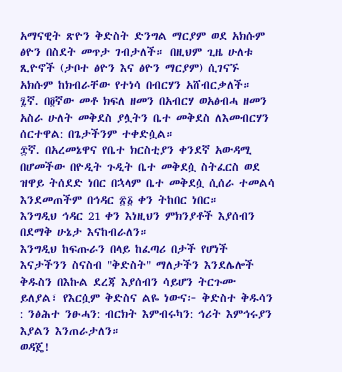አማናዊት ጽዮን ቅድስት ድንግል ማርያም ወደ አክሱም ፅዮን በስደት መጥታ ገብታለች። በዚህም ጊዜ ሁለቱ ጺዮኖች (ታቦተ ፅዮን እና ፅዮን ማርያም) ሲገናኙ አክሱም ከክብራቸው የተነሳ በብርሃን አሸብርቃለች።
፯ኛ. በ፬ኛው መቶ ክፍለ ዘመን በአብርሃ ወአፅብሓ ዘመን አስራ ሁለት መቅደስ ያሏትን ቤተ መቅደስ ለእመብርሃን ሰርተዋል: በጌታችንም ተቀድሷል።
፰ኛ. በአረመኔዋና የቤተ ክርስቲያን ቀንደኛ አውዳሚ በሆመችው በዮዲት ጉዲት ቤተ መቅደሷ ስትፈርስ ወደ ዝዋይ ትሰደድ ነበር በኋላም ቤተ መቅደሷ ሲሰራ ተመልሳ እንደመጠችም በኅዳር ፳፩ ቀን ትከበር ነበር።
እንግዲህ ኅዳር 21 ቀን እነዚህን ምክንያቶች እያሰብን በደማቅ ሁኔታ እናከብራለን።
እንግዲህ ከፍጡራን በላይ ከፈጣሪ በታች የሆነች እናታችንን ስናስብ "ቅድስት" ማለታችን እንደሌሎች ቅዱስን በእኩል ደረጃ እያሰብን ሳይሆን ትርጉሙ ይለያል፣ የእርሷም ቅድስና ልዬ ነውና፦ ቅድስተ ቅዱሳን : ንፅሕተ ንፁሓን: ብርክት እምብሩካን: ኅሪት እምኅሩያን እያልን እንጠራታለን።
ወዳጄ!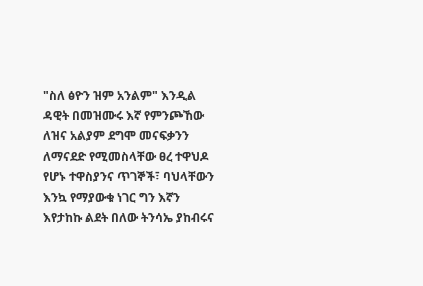"ስለ ፅዮን ዝም አንልም" እንዲል ዳዊት በመዝሙሩ እኛ የምንጮኸው ለዝና አልያም ደግሞ መናፍቃንን ለማናደድ የሚመስላቸው ፀረ ተዋህዶ የሆኑ ተዋስያንና ጥገኞች፣ ባህላቸውን እንኳ የማያውቁ ነገር ግን እኛን እየታከኩ ልደት በለው ትንሳኤ ያከብሩና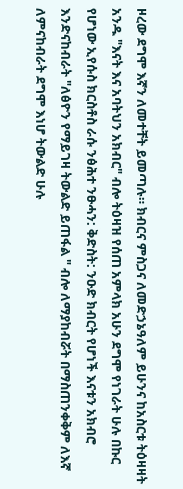ዞረው ደግሞ እኛን ለመተቸት ይመጣሉ። ክብርና ምስጋና ለመድኃኔዓለም ይሁንና ከአስርቱ ትዕዛዛት አንዱ "እናት እና አባትህን አክብር" ብሎ ትዕዛዝ የሰጠ አምላክ አሁን ደግሞ የነገራት ሁሉ በኩር የሆነው ኢየሱስ ክርስቶስ ራሱ ንፅሕተ ንፁሓን: ቅድስት: ንዑድ ክብርት የሆነች እናቱን አክብሮ እንድናከብራት "ለፅዮን የማይገዛ ትውልድ ይጠፋል " ብሎ ለማያከብሯት በማስጠንቀቅም ለእኛ ለምናከብራት ደግሞ እነሆ ትውልድ ሁሉ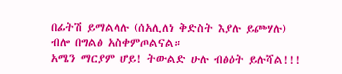በፊትሽ ይማልላሉ (ሰአሊለነ ቅድስት እያሉ ይጮሃሉ) ብሎ በግልፅ አስቀምጦልናል።
አሜን ማርያም ሆይ! ትውልድ ሁሉ ብፅዕት ይሉሻል!!!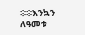፨፨እንኳን ለዓመቱ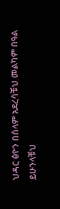ህዳር ፅዮን በሰላም አደረሳቹህ መልካም በዓል ይሁንላቹህ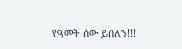የዓመት ሰው ይበለን!!!